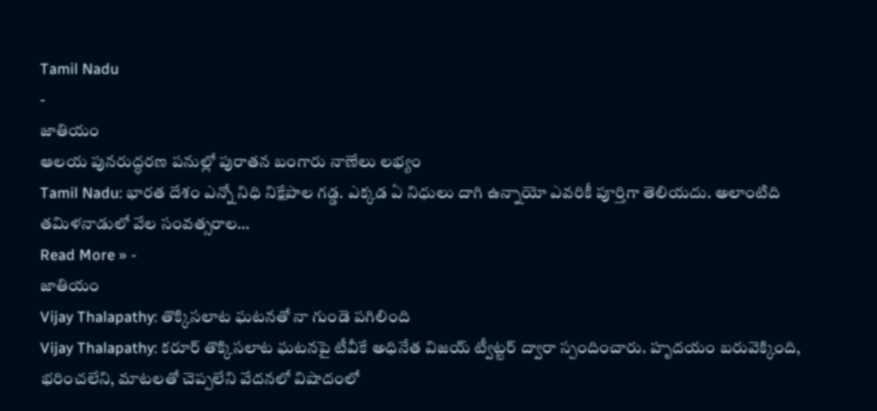Tamil Nadu
-
జాతియం
ఆలయ పునరుద్ధరణ పనుల్లో పురాతన బంగారు నాణేలు లభ్యం
Tamil Nadu: భారత దేశం ఎన్నో నిధి నిక్షేపాల గడ్డ. ఎక్కడ ఏ నిధులు దాగి ఉన్నాయో ఎవరికీ పూర్తిగా తెలియదు. అలాంటిది తమిళనాడులో వేల సంవత్సరాల…
Read More » -
జాతియం
Vijay Thalapathy: తొక్కిసలాట ఘటనతో నా గుండె పగిలింది
Vijay Thalapathy: కరూర్ తొక్కిసలాట ఘటనపై టీవీకే అధినేత విజయ్ ట్వీట్టర్ ద్వారా స్పందించారు. హృదయం బరువెక్కింది, భరించలేని, మాటలతో చెప్పలేని వేదనలో విషాదంలో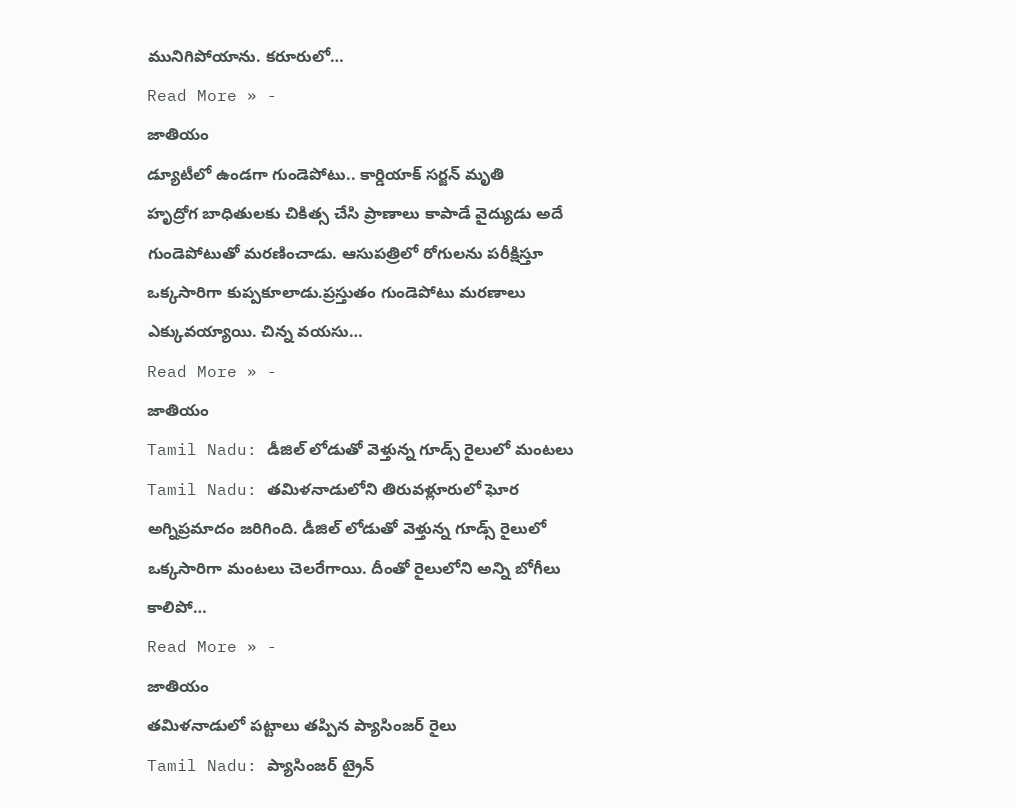మునిగిపోయాను. కరూరులో…
Read More » -
జాతియం
డ్యూటీలో ఉండగా గుండెపోటు.. కార్డియాక్ సర్జన్ మృతి
హృద్రోగ బాధితులకు చికిత్స చేసి ప్రాణాలు కాపాడే వైద్యుడు అదే గుండెపోటుతో మరణించాడు. ఆసుపత్రిలో రోగులను పరీక్షిస్తూ ఒక్కసారిగా కుప్పకూలాడు.ప్రస్తుతం గుండెపోటు మరణాలు ఎక్కువయ్యాయి. చిన్న వయసు…
Read More » -
జాతియం
Tamil Nadu: డీజిల్ లోడుతో వెళ్తున్న గూడ్స్ రైలులో మంటలు
Tamil Nadu: తమిళనాడులోని తిరువళ్లూరులో ఘోర అగ్నిప్రమాదం జరిగింది. డీజిల్ లోడుతో వెళ్తున్న గూడ్స్ రైలులో ఒక్కసారిగా మంటలు చెలరేగాయి. దీంతో రైలులోని అన్ని బోగీలు కాలిపో…
Read More » -
జాతియం
తమిళనాడులో పట్టాలు తప్పిన ప్యాసింజర్ రైలు
Tamil Nadu: ప్యాసింజర్ ట్రైన్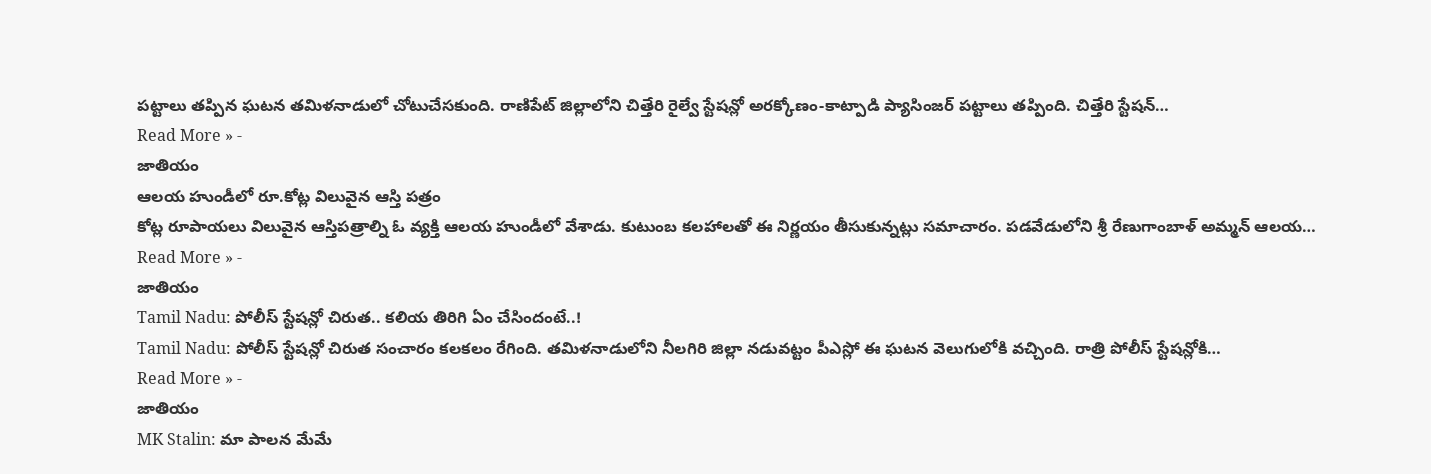పట్టాలు తప్పిన ఘటన తమిళనాడులో చోటుచేసకుంది. రాణిపేట్ జిల్లాలోని చిత్తేరి రైల్వే స్టేషన్లో అరక్కోణం-కాట్పాడి ప్యాసింజర్ పట్టాలు తప్పింది. చిత్తేరి స్టేషన్…
Read More » -
జాతియం
ఆలయ హుండీలో రూ.కోట్ల విలువైన ఆస్తి పత్రం
కోట్ల రూపాయలు విలువైన ఆస్తిపత్రాల్ని ఓ వ్యక్తి ఆలయ హుండీలో వేశాడు. కుటుంబ కలహాలతో ఈ నిర్ణయం తీసుకున్నట్లు సమాచారం. పడవేడులోని శ్రీ రేణుగాంబాళ్ అమ్మన్ ఆలయ…
Read More » -
జాతియం
Tamil Nadu: పోలీస్ స్టేషన్లో చిరుత.. కలియ తిరిగి ఏం చేసిందంటే..!
Tamil Nadu: పోలీస్ స్టేషన్లో చిరుత సంచారం కలకలం రేగింది. తమిళనాడులోని నీలగిరి జిల్లా నడువట్టం పీఎస్లో ఈ ఘటన వెలుగులోకి వచ్చింది. రాత్రి పోలీస్ స్టేషన్లోకి…
Read More » -
జాతియం
MK Stalin: మా పాలన మేమే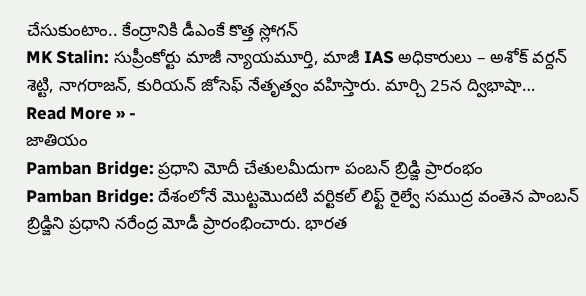చేసుకుంటాం.. కేంద్రానికి డీఎంకే కొత్త స్లోగన్
MK Stalin: సుప్రీంకోర్టు మాజీ న్యాయమూర్తి, మాజీ IAS అధికారులు – అశోక్ వర్దన్ శెట్టి, నాగరాజన్, కురియన్ జోసెఫ్ నేతృత్వం వహిస్తారు. మార్చి 25న ద్విభాషా…
Read More » -
జాతియం
Pamban Bridge: ప్రధాని మోదీ చేతులమీదుగా పంబన్ బ్రిడ్జి ప్రారంభం
Pamban Bridge: దేశంలోనే మొట్టమొదటి వర్టికల్ లిఫ్ట్ రైల్వే సముద్ర వంతెన పాంబన్ బ్రిడ్జిని ప్రధాని నరేంద్ర మోడీ ప్రారంభించారు. భారత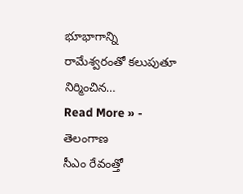భూభాగాన్ని రామేశ్వరంతో కలుపుతూ నిర్మించిన…
Read More » -
తెలంగాణ
సీఎం రేవంత్తో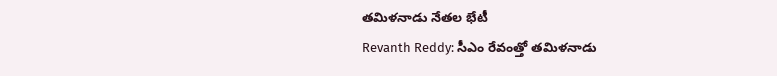తమిళనాడు నేతల భేటీ
Revanth Reddy: సీఎం రేవంత్తో తమిళనాడు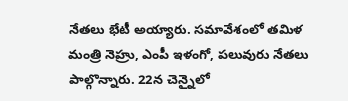నేతలు భేటీ అయ్యారు. సమావేశంలో తమిళ మంత్రి నెహ్రు, ఎంపీ ఇళంగో, పలువురు నేతలు పాల్గొన్నారు. 22న చెన్నైలో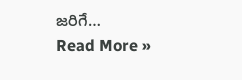జరిగే…
Read More »